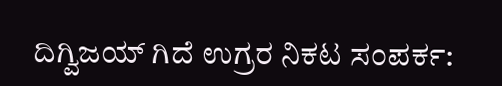ದಿಗ್ವಿಜಯ್ ಗಿದೆ ಉಗ್ರರ ನಿಕಟ ಸಂಪರ್ಕ: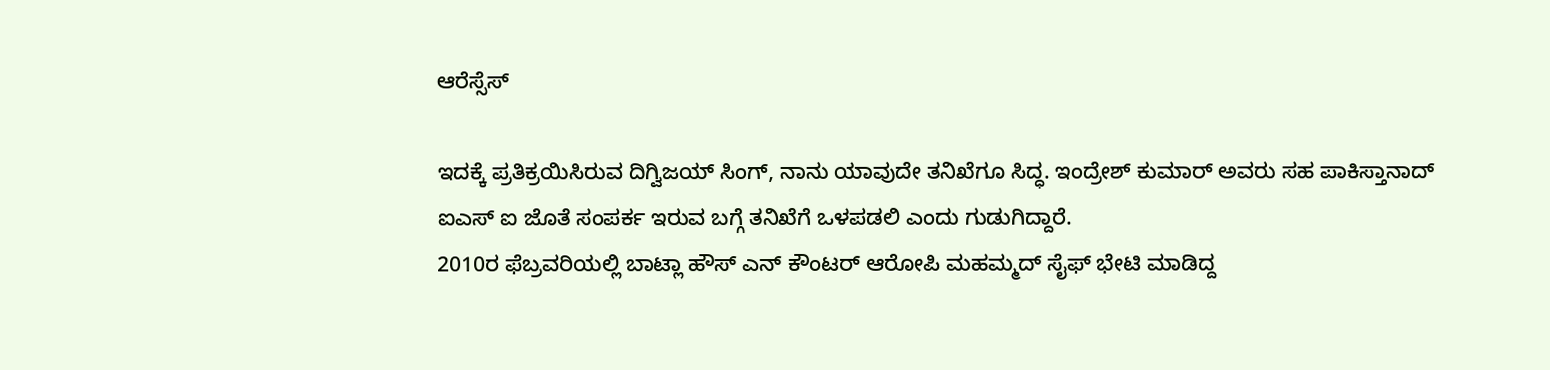ಆರೆಸ್ಸೆಸ್

ಇದಕ್ಕೆ ಪ್ರತಿಕ್ರಯಿಸಿರುವ ದಿಗ್ವಿಜಯ್ ಸಿಂಗ್, ನಾನು ಯಾವುದೇ ತನಿಖೆಗೂ ಸಿದ್ಧ. ಇಂದ್ರೇಶ್ ಕುಮಾರ್ ಅವರು ಸಹ ಪಾಕಿಸ್ತಾನಾದ್ ಐಎಸ್ ಐ ಜೊತೆ ಸಂಪರ್ಕ ಇರುವ ಬಗ್ಗೆ ತನಿಖೆಗೆ ಒಳಪಡಲಿ ಎಂದು ಗುಡುಗಿದ್ದಾರೆ.
2010ರ ಫೆಬ್ರವರಿಯಲ್ಲಿ ಬಾಟ್ಲಾ ಹೌಸ್ ಎನ್ ಕೌಂಟರ್ ಆರೋಪಿ ಮಹಮ್ಮದ್ ಸೈಫ್ ಭೇಟಿ ಮಾಡಿದ್ದ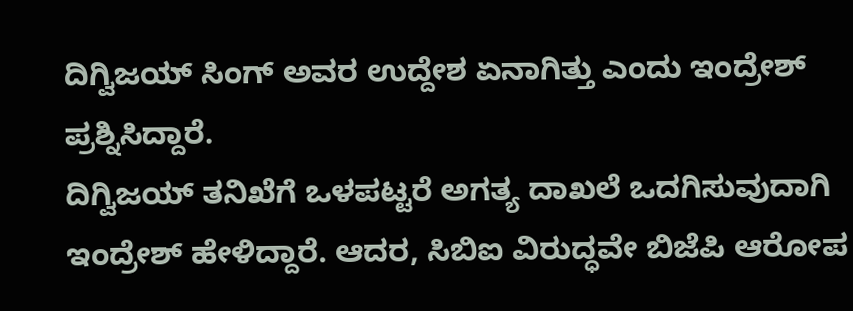ದಿಗ್ವಿಜಯ್ ಸಿಂಗ್ ಅವರ ಉದ್ದೇಶ ಏನಾಗಿತ್ತು ಎಂದು ಇಂದ್ರೇಶ್ ಪ್ರಶ್ನಿಸಿದ್ದಾರೆ.
ದಿಗ್ವಿಜಯ್ ತನಿಖೆಗೆ ಒಳಪಟ್ಟರೆ ಅಗತ್ಯ ದಾಖಲೆ ಒದಗಿಸುವುದಾಗಿ ಇಂದ್ರೇಶ್ ಹೇಳಿದ್ದಾರೆ. ಆದರ, ಸಿಬಿಐ ವಿರುದ್ಧವೇ ಬಿಜೆಪಿ ಆರೋಪ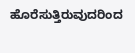ಹೊರೆಸುತ್ತಿರುವುದರಿಂದ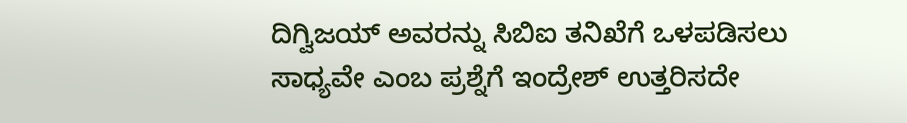ದಿಗ್ವಿಜಯ್ ಅವರನ್ನು ಸಿಬಿಐ ತನಿಖೆಗೆ ಒಳಪಡಿಸಲು ಸಾಧ್ಯವೇ ಎಂಬ ಪ್ರಶ್ನೆಗೆ ಇಂದ್ರೇಶ್ ಉತ್ತರಿಸದೇ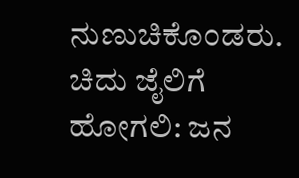ನುಣುಚಿಕೊಂಡರು.
ಚಿದು ಜೈಲಿಗೆ ಹೋಗಲಿ: ಜನ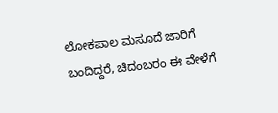ಲೋಕಪಾಲ ಮಸೂದೆ ಜಾರಿಗೆ ಬಂದಿದ್ದರೆ, ಚಿದಂಬರಂ ಈ ವೇಳೆಗೆ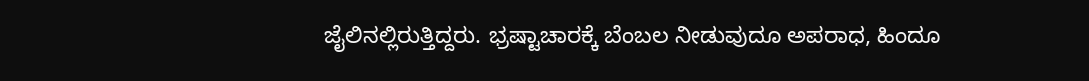ಜೈಲಿನಲ್ಲಿರುತ್ತಿದ್ದರು. ಭ್ರಷ್ಟಾಚಾರಕ್ಕೆ ಬೆಂಬಲ ನೀಡುವುದೂ ಅಪರಾಧ, ಹಿಂದೂ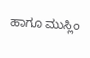ಹಾಗೂ ಮುಸ್ಲಿಂ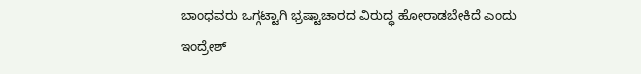ಬಾಂಧವರು ಒಗ್ಗಟ್ಟಾಗಿ ಭ್ರಷ್ಟಾಚಾರದ ವಿರುದ್ಧ ಹೋರಾಡಬೇಕಿದೆ ಎಂದು ಇಂದ್ರೇಶ್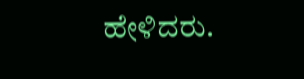ಹೇಳಿದರು.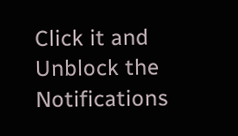Click it and Unblock the Notifications